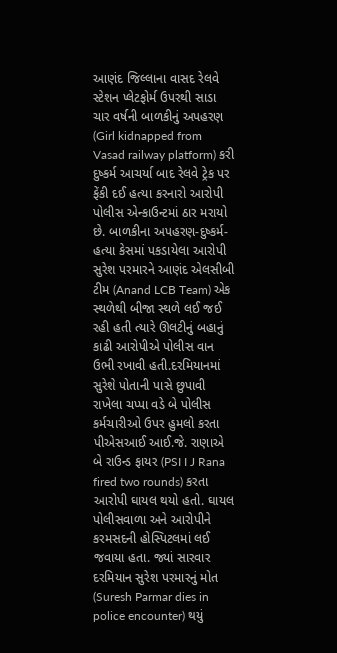આણંદ જિલ્લાના વાસદ રેલવે સ્ટેશન પ્લેટફોર્મ ઉપરથી સાડા ચાર વર્ષની બાળકીનું અપહરણ (Girl kidnapped from Vasad railway platform) કરી દુષ્કર્મ આચર્યા બાદ રેલવે ટ્રેક પર ફેંકી દઈ હત્યા કરનારો આરોપી પોલીસ એન્કાઉન્ટમાં ઠાર મરાયો છે. બાળકીના અપહરણ-દુષ્કર્મ-હત્યા કેસમાં પકડાયેલા આરોપી સુરેશ પરમારને આણંદ એલસીબી ટીમ (Anand LCB Team) એક સ્થળેથી બીજા સ્થળે લઈ જઈ રહી હતી ત્યારે ઊલટીનું બહાનું કાઢી આરોપીએ પોલીસ વાન ઉભી રખાવી હતી.દરમિયાનમાં સુરેશે પોતાની પાસે છુપાવી રાખેલા ચપ્પા વડે બે પોલીસ કર્મચારીઓ ઉપર હુમલો કરતા પીએસઆઈ આઈ.જે. રાણાએ બે રાઉન્ડ ફાયર (PSI I J Rana fired two rounds) કરતા આરોપી ઘાયલ થયો હતો. ઘાયલ પોલીસવાળા અને આરોપીને કરમસદની હોસ્પિટલમાં લઈ જવાયા હતા. જ્યાં સારવાર દરમિયાન સુરેશ પરમારનું મોત (Suresh Parmar dies in police encounter) થયું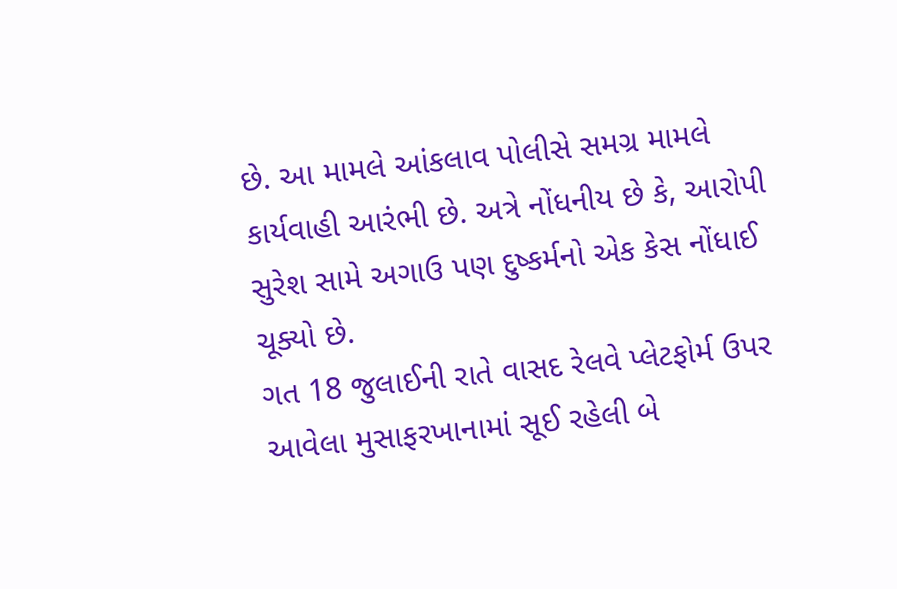છે. આ મામલે આંકલાવ પોલીસે સમગ્ર મામલે કાર્યવાહી આરંભી છે. અત્રે નોંધનીય છે કે, આરોપી સુરેશ સામે અગાઉ પણ દુષ્કર્મનો એક કેસ નોંધાઈ ચૂક્યો છે.
ગત 18 જુલાઈની રાતે વાસદ રેલવે પ્લેટફોર્મ ઉપર આવેલા મુસાફરખાનામાં સૂઈ રહેલી બે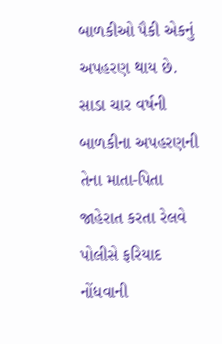બાળકીઓ પૈકી એકનું અપહરણ થાય છે. સાડા ચાર વર્ષની બાળકીના અપહરણની તેના માતા-પિતા જાહેરાત કરતા રેલવે પોલીસે ફરિયાદ નોંધવાની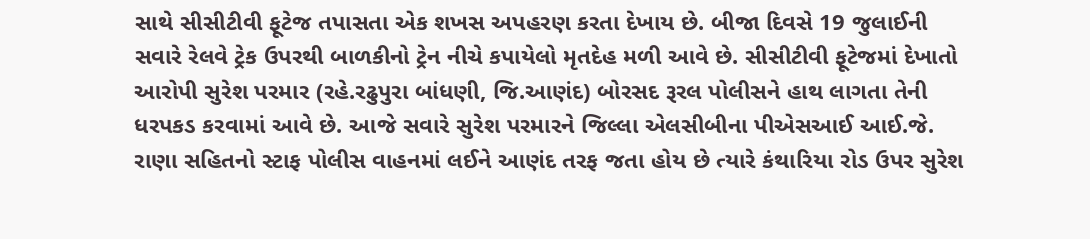સાથે સીસીટીવી ફૂટેજ તપાસતા એક શખસ અપહરણ કરતા દેખાય છે. બીજા દિવસે 19 જુલાઈની સવારે રેલવે ટ્રેક ઉપરથી બાળકીનો ટ્રેન નીચે કપાયેલો મૃતદેહ મળી આવે છે. સીસીટીવી ફૂટેજમાં દેખાતો આરોપી સુરેશ પરમાર (રહે.રઢુપુરા બાંધણી, જિ.આણંદ) બોરસદ રૂરલ પોલીસને હાથ લાગતા તેની ધરપકડ કરવામાં આવે છે. આજે સવારે સુરેશ પરમારને જિલ્લા એલસીબીના પીએસઆઈ આઈ.જે. રાણા સહિતનો સ્ટાફ પોલીસ વાહનમાં લઈને આણંદ તરફ જતા હોય છે ત્યારે કંથારિયા રોડ ઉપર સુરેશ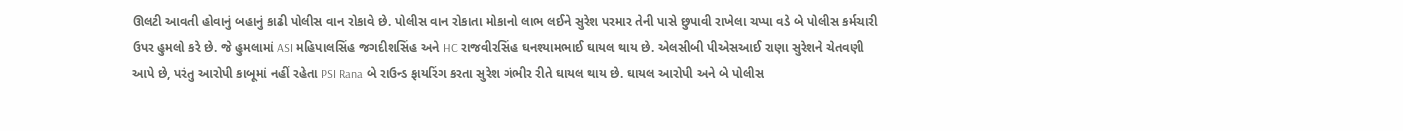ઊલટી આવતી હોવાનું બહાનું કાઢી પોલીસ વાન રોકાવે છે. પોલીસ વાન રોકાતા મોકાનો લાભ લઈને સુરેશ પરમાર તેની પાસે છુપાવી રાખેલા ચપ્પા વડે બે પોલીસ કર્મચારી ઉપર હુમલો કરે છે. જે હુમલામાં ASI મહિપાલસિંહ જગદીશસિંહ અને HC રાજવીરસિંહ ઘનશ્યામભાઈ ઘાયલ થાય છે. એલસીબી પીએસઆઈ રાણા સુરેશને ચેતવણી આપે છે, પરંતુ આરોપી કાબૂમાં નહીં રહેતા PSI Rana બે રાઉન્ડ ફાયરિંગ કરતા સુરેશ ગંભીર રીતે ઘાયલ થાય છે. ઘાયલ આરોપી અને બે પોલીસ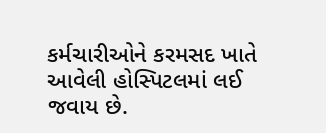કર્મચારીઓને કરમસદ ખાતે આવેલી હોસ્પિટલમાં લઈ જવાય છે.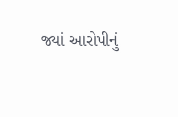જ્યાં આરોપીનું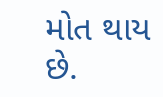મોત થાય છે.